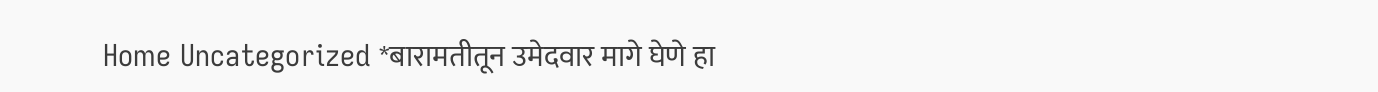Home Uncategorized *बारामतीतून उमेदवार मागे घेणे हा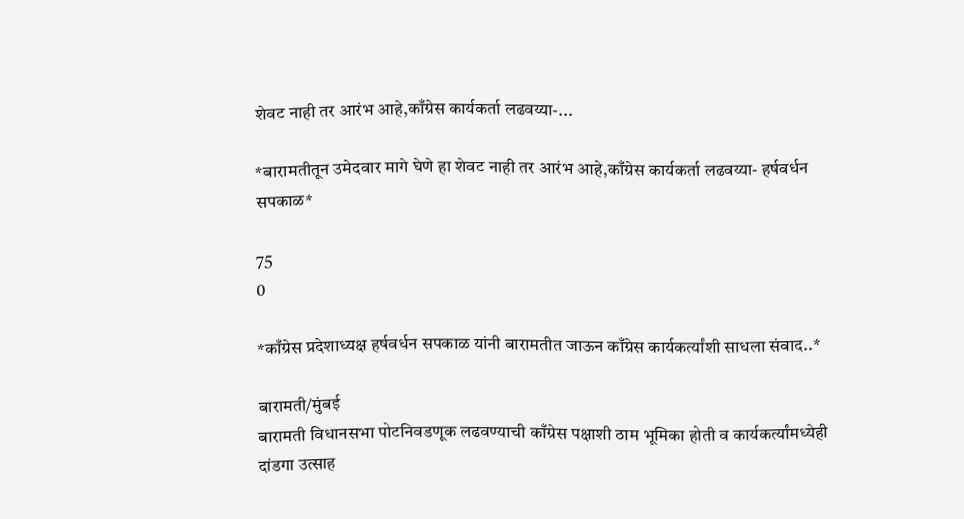शेवट नाही तर आरंभ आहे,काँग्रेस कार्यकर्ता लढवय्या-...

*बारामतीतून उमेदवार मागे घेणे हा शेवट नाही तर आरंभ आहे,काँग्रेस कार्यकर्ता लढवय्या- हर्षवर्धन सपकाळ*

75
0

*काँग्रेस प्रदेशाध्यक्ष हर्षवर्धन सपकाळ यांनी बारामतीत जाऊन काँग्रेस कार्यकर्त्यांशी साधला संवाद..*

बारामती/मुंबई
बारामती विधानसभा पोटनिवडणूक लढवण्याची काँग्रेस पक्षाशी ठाम भूमिका होती व कार्यकर्त्यांमध्येही दांडगा उत्साह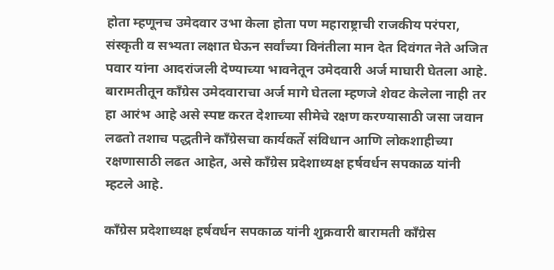होता म्हणूनच उमेदवार उभा केला होता पण महाराष्ट्राची राजकीय परंपरा, संस्कृती व सभ्यता लक्षात घेऊन सर्वांच्या विनंतीला मान देत दिवंगत नेते अजित पवार यांना आदरांजली देण्याच्या भावनेतून उमेदवारी अर्ज माघारी घेतला आहे. बारामतीतून काँग्रेस उमेदवाराचा अर्ज मागे घेतला म्हणजे शेवट केलेला नाही तर हा आरंभ आहे असे स्पष्ट करत देशाच्या सीमेचे रक्षण करण्यासाठी जसा जवान लढतो तशाच पद्धतीने काँग्रेसचा कार्यकर्ते संविधान आणि लोकशाहीच्या रक्षणासाठी लढत आहेत, असे काँग्रेस प्रदेशाध्यक्ष हर्षवर्धन सपकाळ यांनी म्हटले आहे.

काँग्रेस प्रदेशाध्यक्ष हर्षवर्धन सपकाळ यांनी शुक्रवारी बारामती काँग्रेस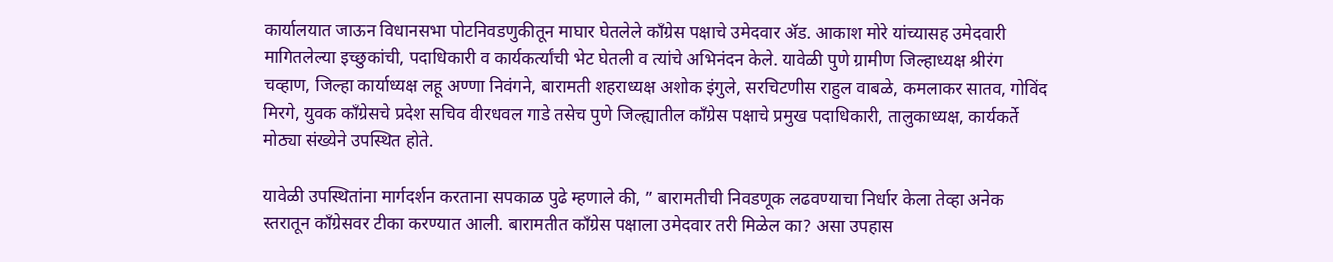कार्यालयात जाऊन विधानसभा पोटनिवडणुकीतून माघार घेतलेले काँग्रेस पक्षाचे उमेदवार ॲड. आकाश मोरे यांच्यासह उमेदवारी मागितलेल्या इच्छुकांची, पदाधिकारी व कार्यकर्त्यांची भेट घेतली व त्यांचे अभिनंदन केले. यावेळी पुणे ग्रामीण जिल्हाध्यक्ष श्रीरंग चव्हाण, जिल्हा कार्याध्यक्ष लहू अण्णा निवंगने, बारामती शहराध्यक्ष अशोक इंगुले, सरचिटणीस राहुल वाबळे, कमलाकर सातव, गोविंद मिरगे, युवक काँग्रेसचे प्रदेश सचिव वीरधवल गाडे तसेच पुणे जिल्ह्यातील कॉंग्रेस पक्षाचे प्रमुख पदाधिकारी, तालुकाध्यक्ष, कार्यकर्ते मोठ्या संख्येने उपस्थित होते.

यावेळी उपस्थितांना मार्गदर्शन करताना सपकाळ पुढे म्हणाले की, ” बारामतीची निवडणूक लढवण्याचा निर्धार केला तेव्हा अनेक स्तरातून काँग्रेसवर टीका करण्यात आली. बारामतीत काँग्रेस पक्षाला उमेदवार तरी मिळेल का? असा उपहास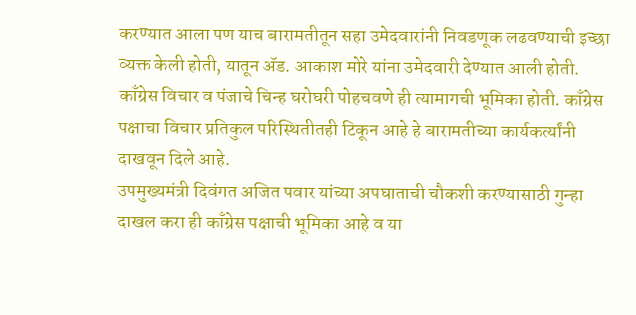करण्यात आला पण याच बारामतीतून सहा उमेदवारांनी निवडणूक लढवण्याची इच्छा व्यक्त केली होती, यातून ॲड. आकाश मोरे यांना उमेदवारी देण्यात आली होती. काँग्रेस विचार व पंजाचे चिन्ह घरोघरी पोहचवणे ही त्यामागची भूमिका होती. काँग्रेस पक्षाचा विचार प्रतिकुल परिस्थितीतही टिकून आहे हे बारामतीच्या कार्यकर्त्यांनी दाखवून दिले आहे.
उपमुख्यमंत्री दिवंगत अजित पवार यांच्या अपघाताची चौकशी करण्यासाठी गुन्हा दाखल करा ही काँग्रेस पक्षाची भूमिका आहे व या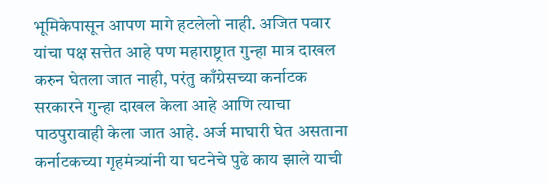भूमिकेपासून आपण मागे हटलेलो नाही. अजित पवार यांचा पक्ष सत्तेत आहे पण महाराष्ट्रात गुन्हा मात्र दाखल करुन घेतला जात नाही, परंतु काँग्रेसच्या कर्नाटक सरकारने गुन्हा दाखल केला आहे आणि त्याचा पाठपुरावाही केला जात आहे. अर्ज माघारी घेत असताना कर्नाटकच्या गृहमंत्र्यांनी या घटनेचे पुढे काय झाले याची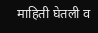माहिती घेतली व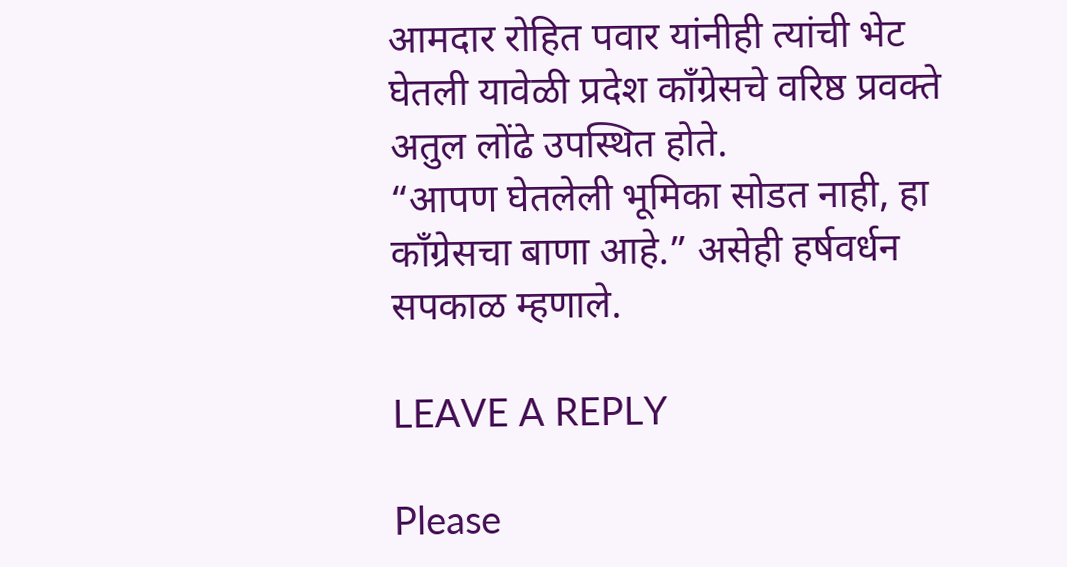आमदार रोहित पवार यांनीही त्यांची भेट घेतली यावेळी प्रदेश काँग्रेसचे वरिष्ठ प्रवक्ते अतुल लोंढे उपस्थित होते.
“आपण घेतलेली भूमिका सोडत नाही, हा काँग्रेसचा बाणा आहे.” असेही हर्षवर्धन सपकाळ म्हणाले.

LEAVE A REPLY

Please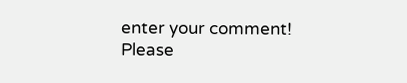enter your comment!
Please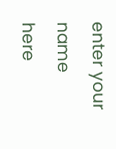enter your name here